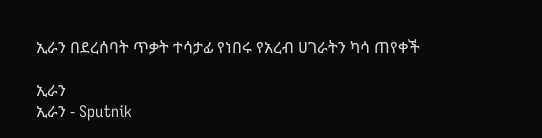ኢራን በደረሰባት ጥቃት ተሳታፊ የነበሩ የአረብ ሀገራትን ካሳ ጠየቀች

ኢራን
ኢራን - Sputnik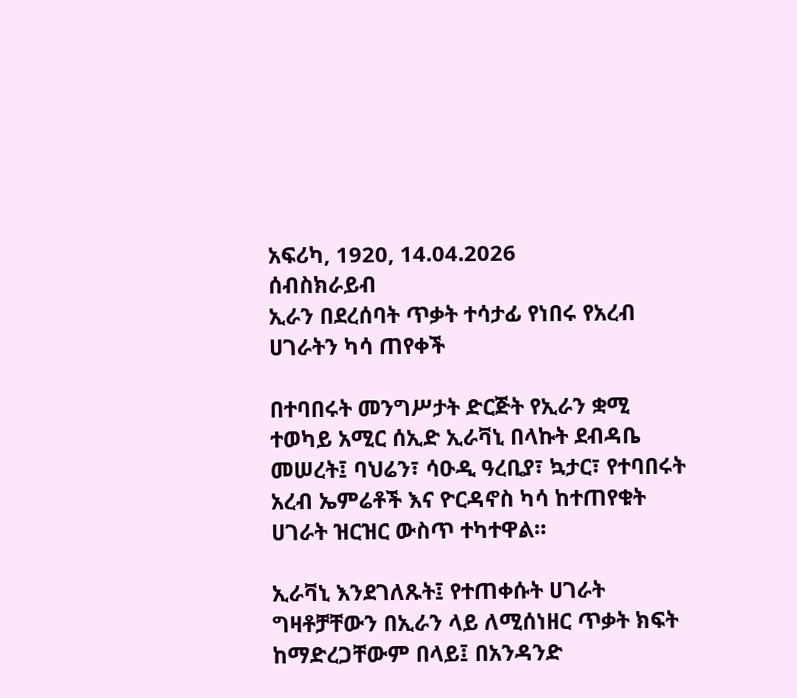አፍሪካ, 1920, 14.04.2026
ሰብስክራይብ
ኢራን በደረሰባት ጥቃት ተሳታፊ የነበሩ የአረብ ሀገራትን ካሳ ጠየቀች

በተባበሩት መንግሥታት ድርጅት የኢራን ቋሚ ተወካይ አሚር ሰኢድ ኢራቫኒ በላኩት ደብዳቤ መሠረት፤ ባህሬን፣ ሳዑዲ ዓረቢያ፣ ኳታር፣ የተባበሩት አረብ ኤምሬቶች እና ዮርዳኖስ ካሳ ከተጠየቁት ሀገራት ዝርዝር ውስጥ ተካተዋል።

ኢራቫኒ እንደገለጹት፤ የተጠቀሱት ሀገራት ግዛቶቻቸውን በኢራን ላይ ለሚሰነዘር ጥቃት ክፍት ከማድረጋቸውም በላይ፤ በአንዳንድ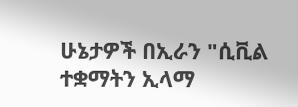ሁኔታዎች በኢራን "ሲቪል ተቋማትን ኢላማ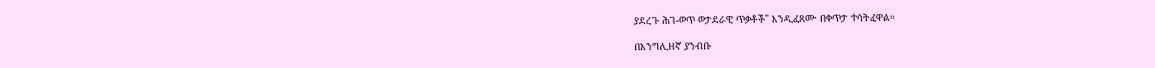ያደረጉ ሕገ-ወጥ ወታደራዊ ጥቃቶች" እንዲፈጸሙ በቀጥታ ተሳትፈዋል።

በእንግሊዘኛ ያንብቡ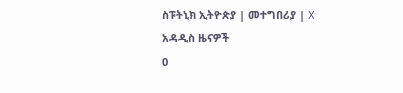ስፑትኒክ ኢትዮጵያ | መተግበሪያ | X
አዳዲስ ዜናዎች
0